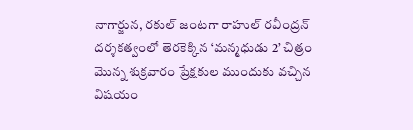నాగార్జున, రకుల్ జంటగా రాహుల్ రవీంద్రన్ దర్శకత్వంలో తెరకెక్కిన ‘మన్మధుడు 2’ చిత్రం మొన్న శుక్రవారం ప్రేక్షకుల ముందుకు వచ్చిన విషయం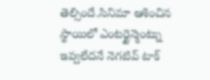తెల్సిందే.సినిమా ఆశించిన స్థాయిలో ఎంటర్టైన్మెంట్ను ఇవ్వలేదనే నెగటివ్ టాక్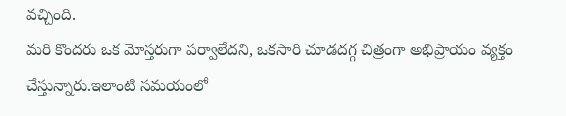వచ్చింది.
మరి కొందరు ఒక మోస్తరుగా పర్వాలేదని, ఒకసారి చూడదగ్గ చిత్రంగా అభిప్రాయం వ్యక్తం చేస్తున్నారు.ఇలాంటి సమయంలో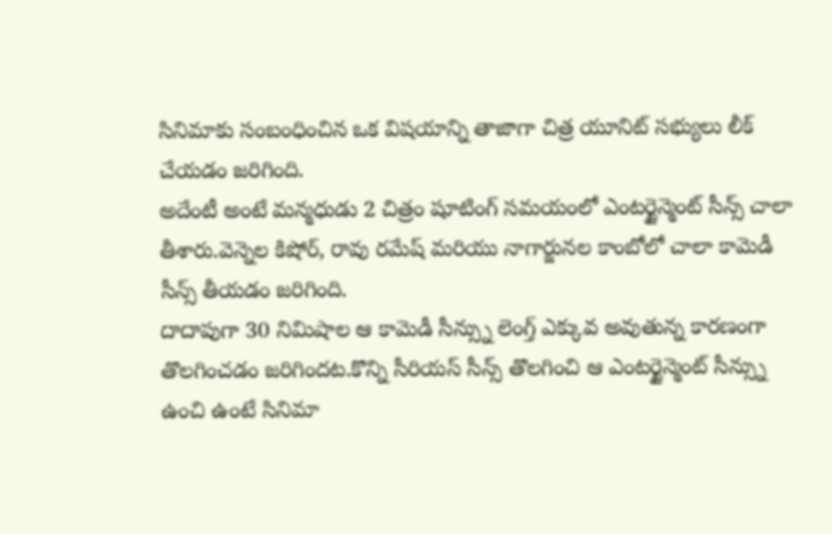సినిమాకు సంబంధించిన ఒక విషయాన్ని తాజాగా చిత్ర యూనిట్ సభ్యులు లీక్ చేయడం జరిగింది.
అదేంటీ అంటే మన్మధుడు 2 చిత్రం షూటింగ్ సమయంలో ఎంటర్టైన్మెంట్ సీన్స్ చాలా తీశారు.వెన్నెల కిషోర్, రావు రమేష్ మరియు నాగార్జునల కాంబోలో చాలా కామెడీ సీన్స్ తీయడం జరిగింది.
దాదాపుగా 30 నిమిషాల ఆ కామెడీ సీన్స్ను లెంగ్త్ ఎక్కువ అవుతున్న కారణంగా తొలగించడం జరిగిందట.కొన్ని సీరియస్ సీన్స్ తొలగించి ఆ ఎంటర్టైన్మెంట్ సీన్స్ను ఉంచి ఉంటే సినిమా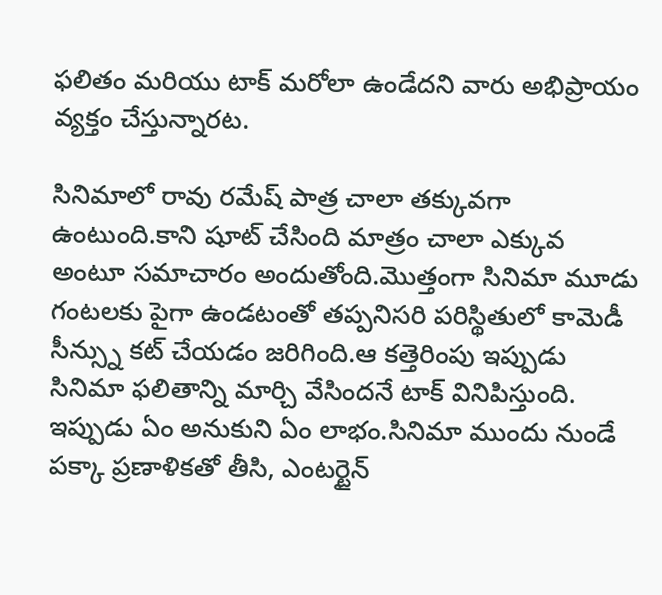ఫలితం మరియు టాక్ మరోలా ఉండేదని వారు అభిప్రాయం వ్యక్తం చేస్తున్నారట.

సినిమాలో రావు రమేష్ పాత్ర చాలా తక్కువగా ఉంటుంది.కాని షూట్ చేసింది మాత్రం చాలా ఎక్కువ అంటూ సమాచారం అందుతోంది.మొత్తంగా సినిమా మూడు గంటలకు పైగా ఉండటంతో తప్పనిసరి పరిస్థితులో కామెడీ సీన్స్ను కట్ చేయడం జరిగింది.ఆ కత్తెరింపు ఇప్పుడు సినిమా ఫలితాన్ని మార్చి వేసిందనే టాక్ వినిపిస్తుంది.
ఇప్పుడు ఏం అనుకుని ఏం లాభం.సినిమా ముందు నుండే పక్కా ప్రణాళికతో తీసి, ఎంటర్టైన్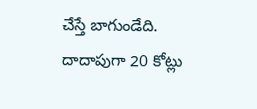చేస్తే బాగుండేది.
దాదాపుగా 20 కోట్లు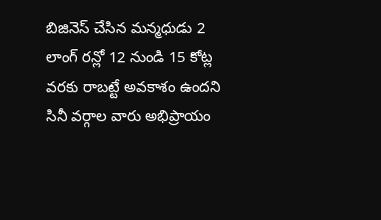బిజినెస్ చేసిన మన్మధుడు 2 లాంగ్ రన్లో 12 నుండి 15 కోట్ల వరకు రాబట్టే అవకాశం ఉందని సినీ వర్గాల వారు అభిప్రాయం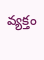వ్యక్తం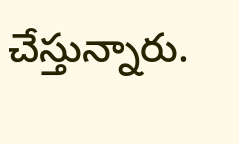చేస్తున్నారు.